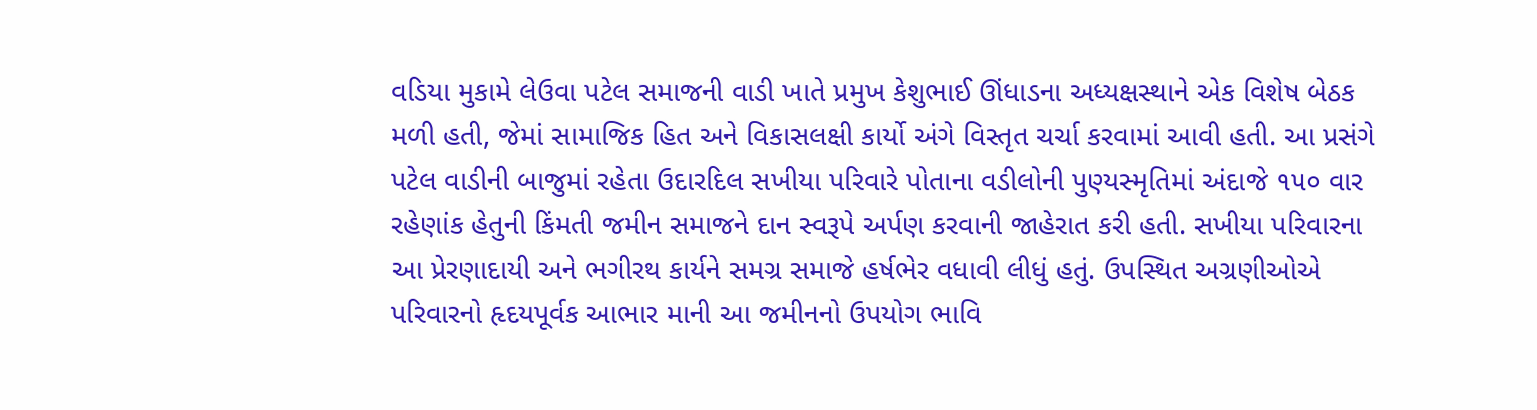વડિયા મુકામે લેઉવા પટેલ સમાજની વાડી ખાતે પ્રમુખ કેશુભાઈ ઊંધાડના અધ્યક્ષસ્થાને એક વિશેષ બેઠક મળી હતી, જેમાં સામાજિક હિત અને વિકાસલક્ષી કાર્યો અંગે વિસ્તૃત ચર્ચા કરવામાં આવી હતી. આ પ્રસંગે પટેલ વાડીની બાજુમાં રહેતા ઉદારદિલ સખીયા પરિવારે પોતાના વડીલોની પુણ્યસ્મૃતિમાં અંદાજે ૧૫૦ વાર રહેણાંક હેતુની કિંમતી જમીન સમાજને દાન સ્વરૂપે અર્પણ કરવાની જાહેરાત કરી હતી. સખીયા પરિવારના આ પ્રેરણાદાયી અને ભગીરથ કાર્યને સમગ્ર સમાજે હર્ષભેર વધાવી લીધું હતું. ઉપસ્થિત અગ્રણીઓએ પરિવારનો હૃદયપૂર્વક આભાર માની આ જમીનનો ઉપયોગ ભાવિ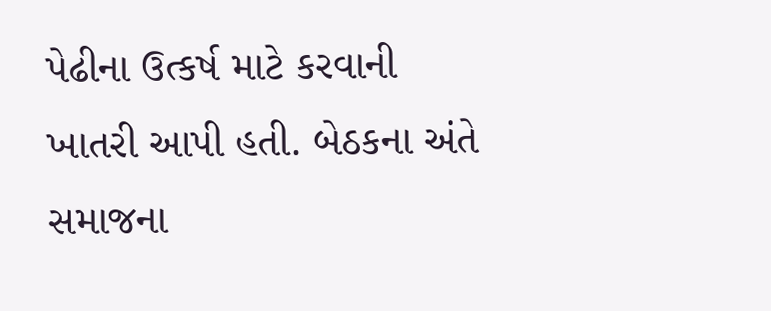પેઢીના ઉત્કર્ષ માટે કરવાની ખાતરી આપી હતી. બેઠકના અંતે સમાજના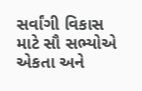સર્વાંગી વિકાસ માટે સૌ સભ્યોએ એકતા અને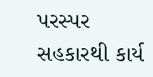પરસ્પર સહકારથી કાર્ય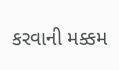કરવાની મક્કમ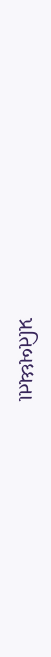પ્રતિબધ્ધતા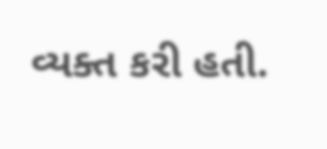વ્યક્ત કરી હતી.